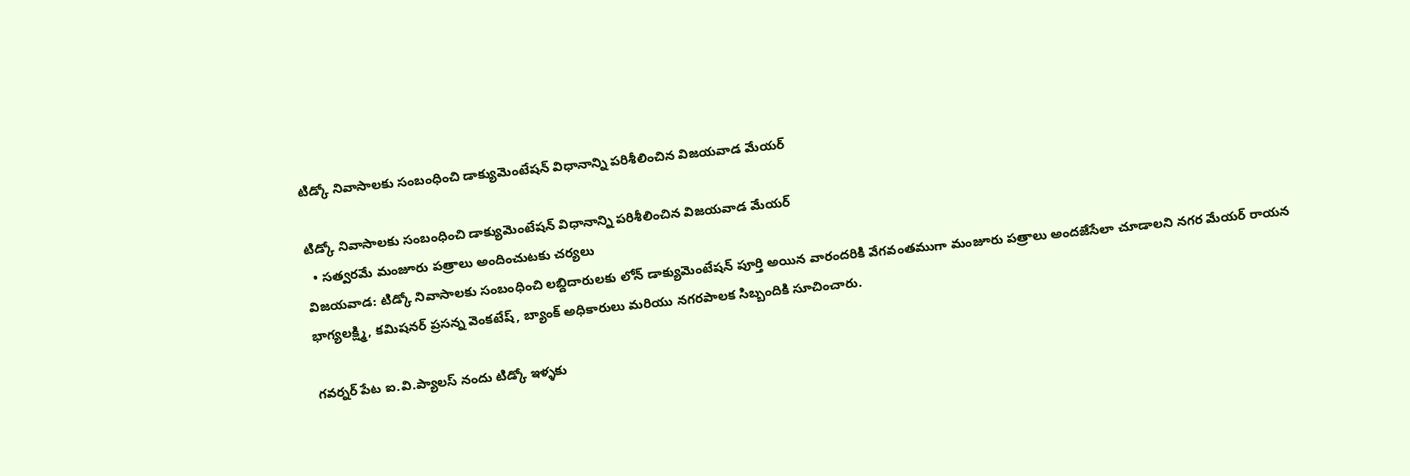టిడ్కో నివాసాలకు సంబంధించి డాక్యుమెంటేషన్ విధానాన్ని పరిశీలించిన విజయవాడ మేయర్

టిడ్కో నివాసాలకు సంబంధించి డాక్యుమెంటేషన్ విధానాన్ని పరిశీలించిన విజయవాడ మేయర్
  • సత్వరమే మంజూరు పత్రాలు అందించుటకు చర్యలు
విజయవాడ: టిడ్కో నివాసాలకు సంబంధించి లబ్దిదారులకు లోన్ డాక్యుమెంటేషన్ పూర్తి అయిన వారందరికి వేగవంతముగా మంజూరు పత్రాలు అందజేసేలా చూడాలని నగర మేయర్ రాయన భాగ్యలక్ష్మి, కమిషనర్ ప్రసన్న వెంకటేష్, బ్యాంక్ అధికారులు మరియు నగరపాలక సిబ్బందికి సూచించారు.

గవర్నర్ పేట ఐ.వి.ప్యాలస్ నందు టిడ్కో ఇళ్ళకు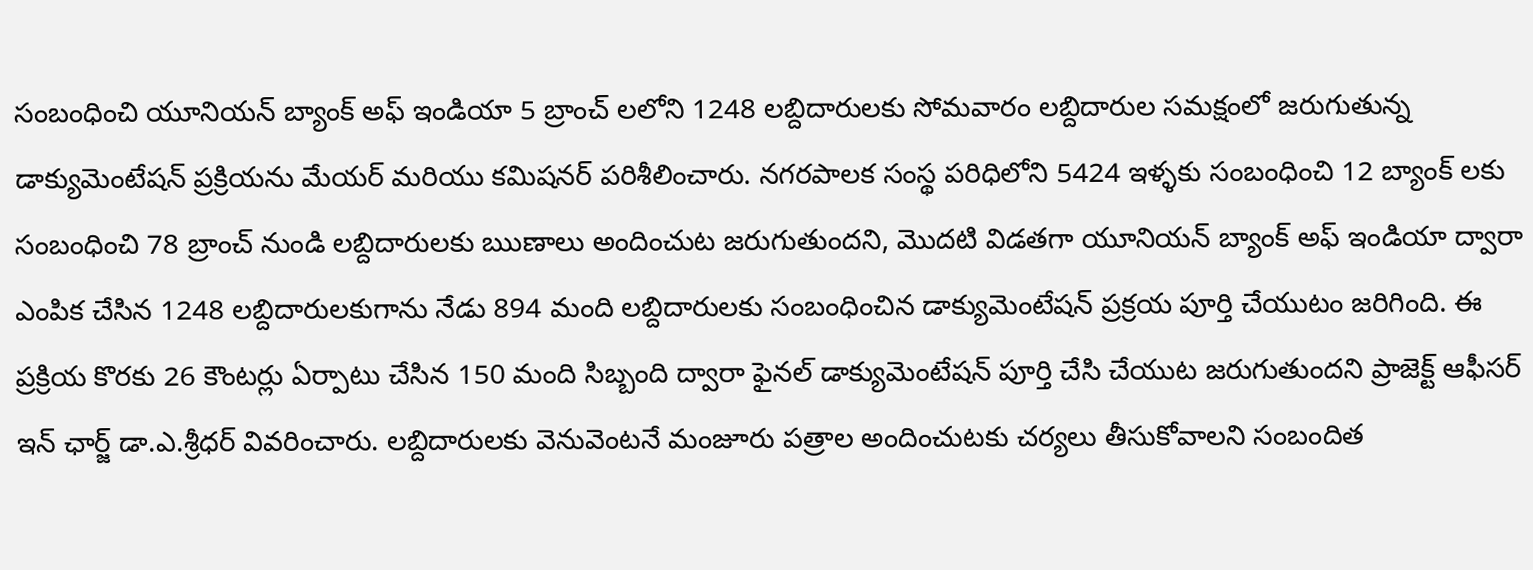సంబంధించి యూనియన్ బ్యాంక్ అఫ్ ఇండియా 5 బ్రాంచ్ లలోని 1248 లబ్దిదారులకు సోమవారం లబ్దిదారుల సమక్షంలో జరుగుతున్న డాక్యుమెంటేషన్ ప్రక్రియను మేయర్ మరియు కమిషనర్ పరిశీలించారు. నగరపాలక సంస్థ పరిధిలోని 5424 ఇళ్ళకు సంబంధించి 12 బ్యాంక్ లకు సంబంధించి 78 బ్రాంచ్ నుండి లబ్దిదారులకు ఋణాలు అందించుట జరుగుతుందని, మొదటి విడతగా యూనియన్ బ్యాంక్ అఫ్ ఇండియా ద్వారా ఎంపిక చేసిన 1248 లబ్దిదారులకుగాను నేడు 894 మంది లబ్దిదారులకు సంబంధించిన డాక్యుమెంటేషన్ ప్రక్రయ పూర్తి చేయుటం జరిగింది. ఈ ప్రక్రియ కొరకు 26 కౌంటర్లు ఏర్పాటు చేసిన 150 మంది సిబ్బంది ద్వారా ఫైనల్ డాక్యుమెంటేషన్ పూర్తి చేసి చేయుట జరుగుతుందని ప్రాజెక్ట్ ఆఫీసర్ ఇన్ ఛార్జ్ డా.ఎ.శ్రీధర్ వివరించారు. లబ్దిదారులకు వెనువెంటనే మంజూరు పత్రాల అందించుటకు చర్యలు తీసుకోవాలని సంబందిత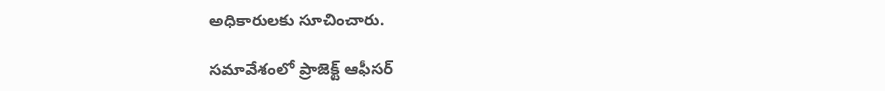అధికారులకు సూచించారు.

సమావేశంలో ప్రాజెక్ట్ ఆఫీసర్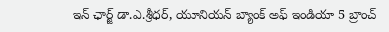ఇన్ ఛార్జ్ డా.ఎ.శ్రీధర్, యూనియన్ బ్యాంక్ అఫ్ ఇండియా 5 బ్రాంచ్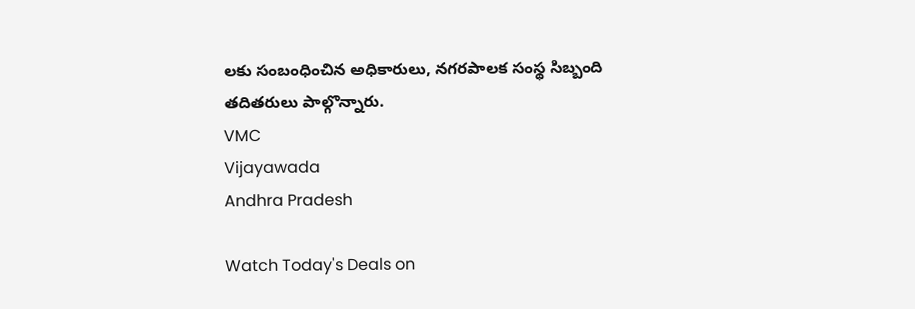లకు సంబంధించిన అధికారులు, నగరపాలక సంస్థ సిబ్బంది తదితరులు పాల్గొన్నారు.
VMC
Vijayawada
Andhra Pradesh

Watch Today's Deals on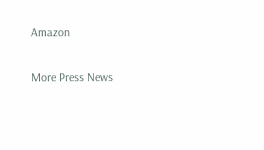Amazon

More Press News